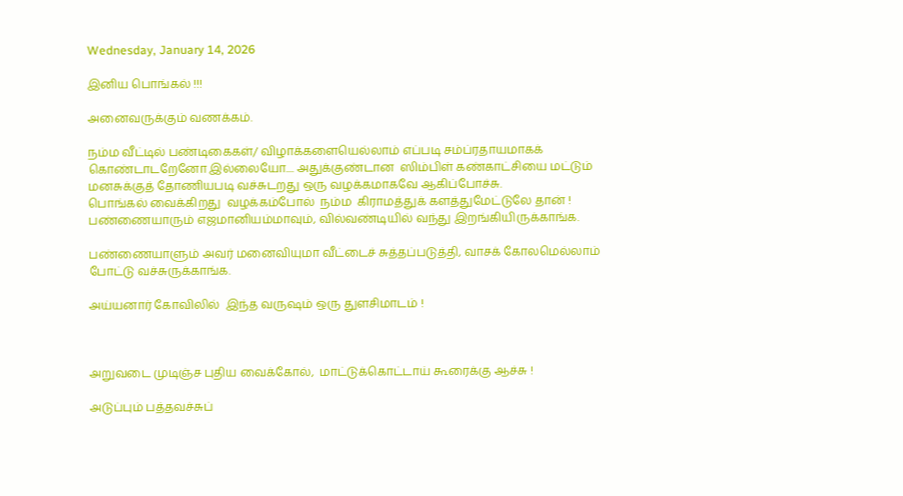Wednesday, January 14, 2026

இனிய பொங்கல் !!!

அனைவருக்கும் வணக்கம்.

நம்ம வீட்டில் பண்டிகைகள்/ விழாக்களையெல்லாம் எப்படி சம்ப்ரதாயமாகக் கொண்டாடறேனோ இல்லையோ.... அதுக்குண்டான  ஸிம்பிள் கண்காட்சியை மட்டும்  மனசுக்குத் தோணியபடி வச்சுடறது ஒரு வழக்கமாகவே ஆகிப்போச்சு.
பொங்கல் வைக்கிறது  வழக்கம்போல்  நம்ம  கிராமத்துக் களத்துமேட்டுலே தான் ! பண்ணையாரும் எஜமானியம்மாவும், வில்வண்டியில் வந்து இறங்கியிருக்காங்க.

பண்ணையாளும் அவர் மனைவியுமா வீட்டைச் சுத்தப்படுத்தி, வாசக் கோலமெல்லாம் போட்டு வச்சுருக்காங்க.

அய்யனார் கோவிலில்  இந்த வருஷம் ஒரு துளசிமாடம் !



அறுவடை முடிஞ்ச புதிய வைக்கோல்,  மாட்டுக்கொட்டாய் கூரைக்கு ஆச்சு !

அடுப்பும் பத்தவச்சுப்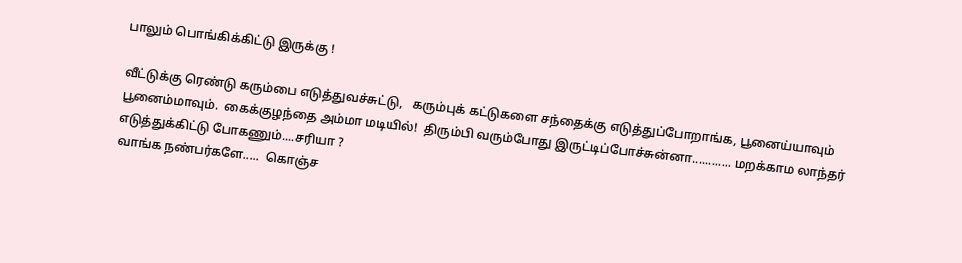பாலும் பொங்கிக்கிட்டு இருக்கு !

வீட்டுக்கு ரெண்டு கரும்பை எடுத்துவச்சுட்டு,   கரும்புக் கட்டுகளை சந்தைக்கு எடுத்துப்போறாங்க, பூனைய்யாவும் பூனைம்மாவும்.  கைக்குழந்தை அம்மா மடியில்!  திரும்பி வரும்போது இருட்டிப்போச்சுன்னா............ மறக்காம லாந்தர் எடுத்துக்கிட்டு போகணும்....சரியா ?
வாங்க நண்பர்களே.....  கொஞ்ச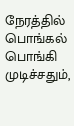நேரத்தில் பொங்கல் பொங்கி முடிச்சதும்,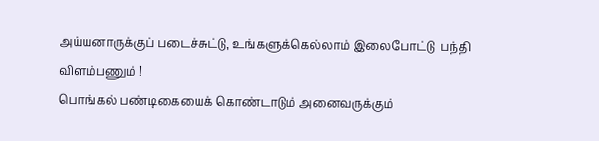அய்யனாருக்குப் படைச்சுட்டு, உங்களுக்கெல்லாம் இலைபோட்டு  பந்தி விளம்பணும் !
பொங்கல் பண்டிகையைக் கொண்டாடும் அனைவருக்கும்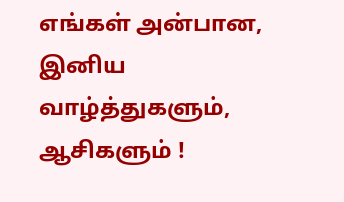எங்கள் அன்பான, இனிய வாழ்த்துகளும், ஆசிகளும் !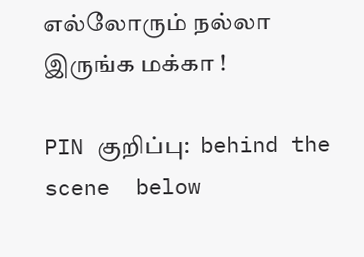எல்லோரும் நல்லா இருங்க மக்கா !

PIN குறிப்பு:  behind the scene  below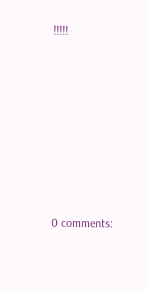!!!!!







0 comments: